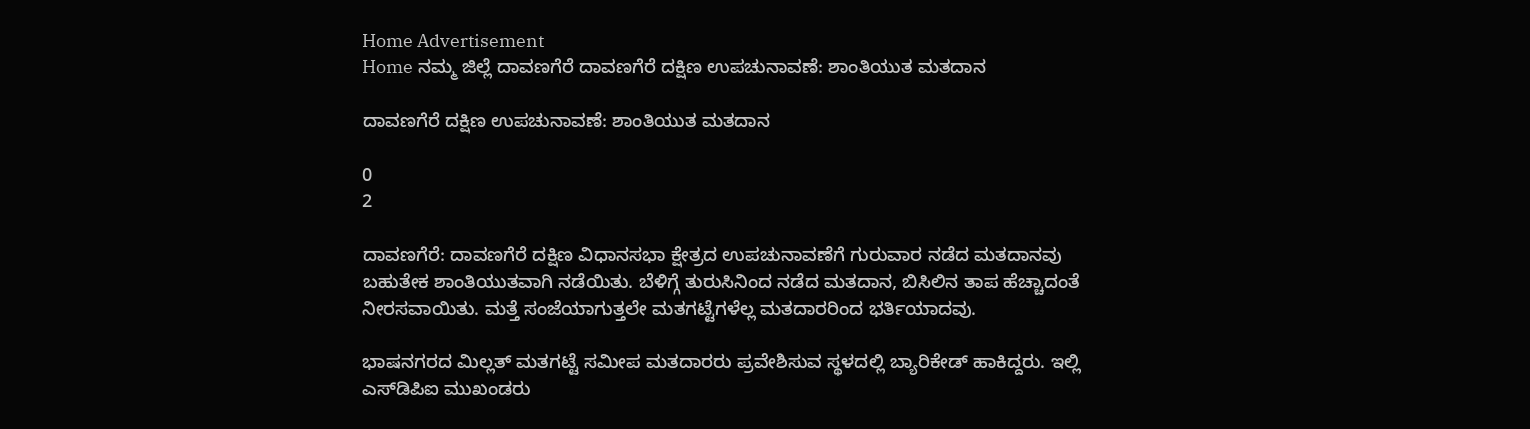Home Advertisement
Home ನಮ್ಮ ಜಿಲ್ಲೆ ದಾವಣಗೆರೆ ದಾವಣಗೆರೆ ದಕ್ಷಿಣ ಉಪಚುನಾವಣೆ: ಶಾಂತಿಯುತ ಮತದಾನ

ದಾವಣಗೆರೆ ದಕ್ಷಿಣ ಉಪಚುನಾವಣೆ: ಶಾಂತಿಯುತ ಮತದಾನ

0
2

ದಾವಣಗೆರೆ: ದಾವಣಗೆರೆ ದಕ್ಷಿಣ ವಿಧಾನಸಭಾ ಕ್ಷೇತ್ರದ ಉಪಚುನಾವಣೆಗೆ ಗುರುವಾರ ನಡೆದ ಮತದಾನವು ಬಹುತೇಕ ಶಾಂತಿಯುತವಾಗಿ ನಡೆಯಿತು. ಬೆಳಿಗ್ಗೆ ತುರುಸಿನಿಂದ ನಡೆದ ಮತದಾನ, ಬಿಸಿಲಿನ ತಾಪ ಹೆಚ್ಚಾದಂತೆ ನೀರಸವಾಯಿತು. ಮತ್ತೆ ಸಂಜೆಯಾಗುತ್ತಲೇ ಮತಗಟ್ಟೆಗಳೆಲ್ಲ ಮತದಾರರಿಂದ ಭರ್ತಿಯಾದವು.

ಭಾಷನಗರದ ಮಿಲ್ಲತ್ ಮತಗಟ್ಟೆ ಸಮೀಪ ಮತದಾರರು ಪ್ರವೇಶಿಸುವ ಸ್ಥಳದಲ್ಲಿ ಬ್ಯಾರಿಕೇಡ್ ಹಾಕಿದ್ದರು. ಇಲ್ಲಿ ಎಸ್‌ಡಿಪಿಐ ಮುಖಂಡರು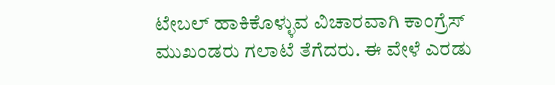ಟೇಬಲ್ ಹಾಕಿಕೊಳ್ಳುವ ವಿಚಾರವಾಗಿ ಕಾಂಗ್ರೆಸ್ ಮುಖಂಡರು ಗಲಾಟೆ ತೆಗೆದರು. ಈ ವೇಳೆ ಎರಡು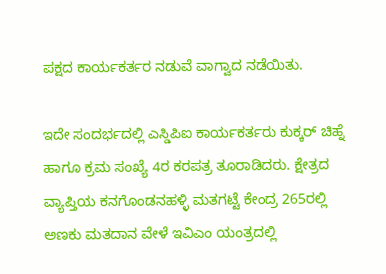ಪಕ್ಷದ ಕಾರ್ಯಕರ್ತರ ನಡುವೆ ವಾಗ್ವಾದ ನಡೆಯಿತು.

ಇದೇ ಸಂದರ್ಭದಲ್ಲಿ ಎಸ್ಡಿಪಿಐ ಕಾರ್ಯಕರ್ತರು ಕುಕ್ಕರ್ ಚಿಹ್ನೆ ಹಾಗೂ ಕ್ರಮ ಸಂಖ್ಯೆ 4ರ ಕರಪತ್ರ ತೂರಾಡಿದರು. ಕ್ಷೇತ್ರದ ವ್ಯಾಪ್ತಿಯ ಕನಗೊಂಡನಹಳ್ಳಿ ಮತಗಟ್ಟೆ ಕೇಂದ್ರ 265ರಲ್ಲಿ ಅಣಕು ಮತದಾನ ವೇಳೆ ಇವಿಎಂ ಯಂತ್ರದಲ್ಲಿ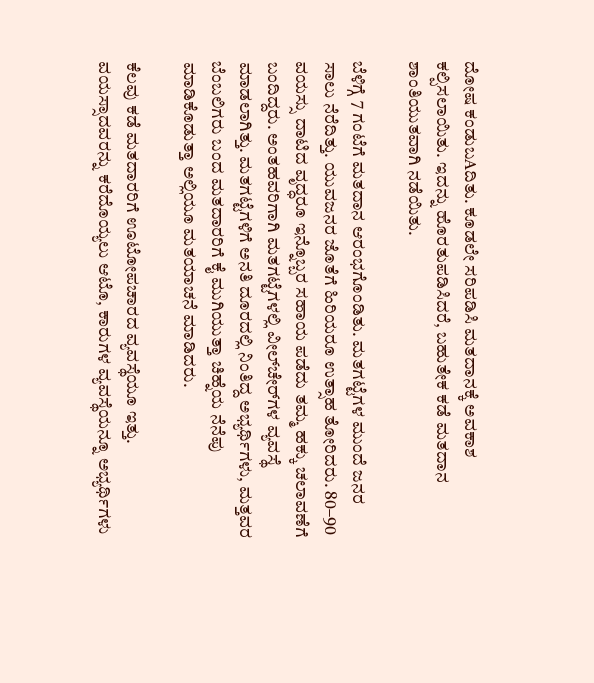ದೋಷ ಕಂಡುಬAದಿತು. ಕೂಡಲೇ ಸರಿಪಡಿಸಿ ಮತದಾನಕ್ಕೆ ಅವಕಾಶ ಕಲ್ಪಿಸಲಾಯಿತು. ಇದನ್ನು ಹೊರತುಪಡಿಸಿದರೆ, ಬಹುತೇಕ ಕಡೆ ಮತದಾನ ಶಾಂತಿಯುತವಾಗಿ ನಡೆಯಿತು.

ಬೆಳಿಗ್ಗೆ 7 ಗಂಟೆಗೆ ಮತದಾನ ಆರಂಭಗೊಂಡಿತು. ಮತಗಟ್ಟೆಗಳ ಮುಂದೆ ಜನರ ಸಾಲು ನೆರೆದಿತ್ತು. ಯುವಜನರ ಜೊತೆಗೆ ಹಿರಿಯರೂ ಉತ್ಸಾಹ ತೋರಿದರು. 80–90 ವಯಸ್ಸು ದಾಟಿದ ವೃದ್ಧರೂ ಇನ್ನೊಬ್ಬರ ಸಹಾಯ ಪಡೆದು ತಮ್ಮ ಹಕ್ಕು ಚಲಾವಣೆಗೆ ಬಂದಿದ್ದರು. ಅಂತಹವರಿಗಾಗಿ ಮತಗಟ್ಟೆಗಳಲ್ಲಿ ವೀಲ್‌ಚೇರ್‌ಗಳ ವ್ಯವಸ್ಥೆ ಮಾಡಲಾಗಿತ್ತು. ಮತಗಟ್ಟೆಗಳಿಗೆ ಅನತಿ ದೂರದಲ್ಲಿ ನಿಂತಿದ್ದ ಅಭ್ಯರ್ಥಿಗಳು, ಮತ್ತವರ ಬೆಂಬಲಿಗರು ಬಂದ ಮತದಾರರಿಗೆ ಕೈ ಮುಗಿಯುತ್ತಾ ಚಿಹ್ನೆಯ ನೆನೆಪು ಮಾಡಿಕೊಡುತ್ತಾ ಅಲ್ಲಿಯೂ ಮತಯಾಚನೆ ಮಾಡಿದರು.

ಕೆಲವು ಕಡೆ ಮತದಾರರಿಗೆ ಊಟೋಪಚಾರದ ವ್ಯವಸ್ಥೆಯೂ ಇತ್ತು. ವಯಸ್ಸಾದವರನ್ನು ಕರೆದೊಯ್ಯಲು ಆಟೊ, ಕಾರುಗಳ ವ್ಯವಸ್ಥೆಯನ್ನೂ ಅಭ್ಯರ್ಥಿಗಳು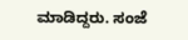ಮಾಡಿದ್ದರು. ಸಂಜೆ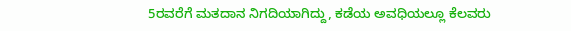5ರವರೆಗೆ ಮತದಾನ ನಿಗದಿಯಾಗಿದ್ದು, ಕಡೆಯ ಅವಧಿಯಲ್ಲೂ ಕೆಲವರು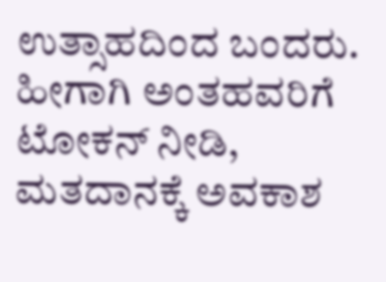ಉತ್ಸಾಹದಿಂದ ಬಂದರು. ಹೀಗಾಗಿ ಅಂತಹವರಿಗೆ ಟೋಕನ್ ನೀಡಿ, ಮತದಾನಕ್ಕೆ ಅವಕಾಶ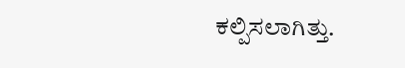ಕಲ್ಪಿಸಲಾಗಿತ್ತು.